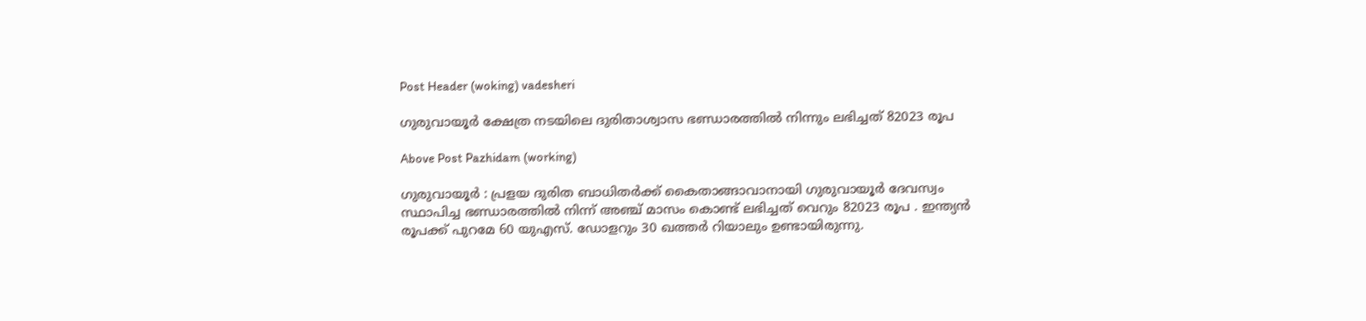Post Header (woking) vadesheri

ഗുരുവായൂർ ക്ഷേത്ര നടയിലെ ദുരിതാശ്വാസ ഭണ്ഡാരത്തിൽ നിന്നും ലഭിച്ചത് 82023 രൂപ

Above Post Pazhidam (working)

ഗുരുവായൂർ : പ്രളയ ദുരിത ബാധിതർക്ക് കൈതാങ്ങാവാനായി ഗുരുവായൂർ ദേവസ്വം സ്ഥാപിച്ച ഭണ്ഡാരത്തിൽ നിന്ന് അഞ്ച് മാസം കൊണ്ട് ലഭിച്ചത് വെറും 82023 രൂപ . ഇന്ത്യൻ രൂപക്ക് പുറമേ 60 യുഎസ്. ഡോളറും 30 ഖത്തർ റിയാലും ഉണ്ടായിരുന്നു.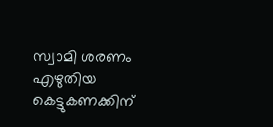സ്വാമി ശരണം എഴുതിയ കെട്ടുകണക്കിന്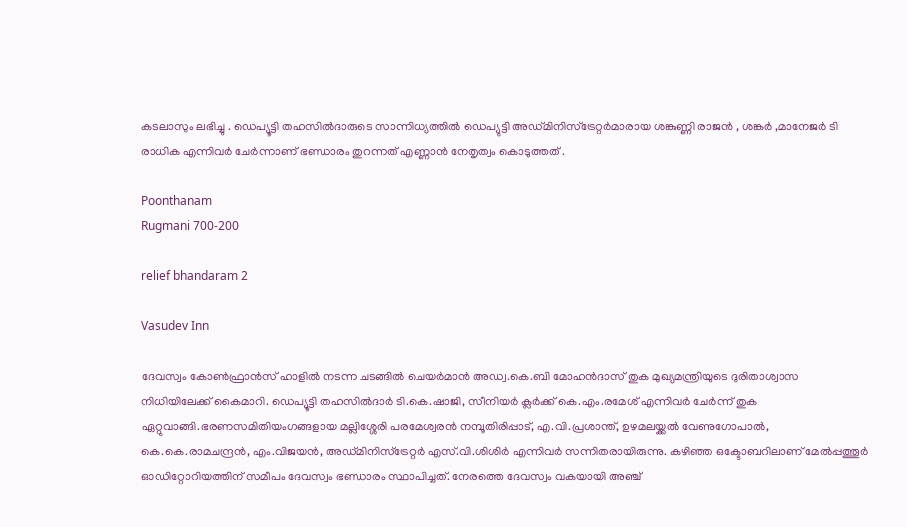കടലാസും ലഭിച്ചു . ഡെപ്യൂട്ടി തഹസിൽദാരുടെ സാന്നിധ്യത്തിൽ ഡെപ്യുട്ടി അഡ്മിനിസ്ട്രേറ്റർമാരായ ശങ്കുണ്ണി രാജൻ , ശങ്കർ ,മാനേജർ ടി രാധിക എന്നിവർ ചേർന്നാണ് ഭണ്ഡാരം തുറന്നത് എണ്ണാൻ നേതൃത്വം കൊടുത്തത് .

Poonthanam
Rugmani 700-200

relief bhandaram 2

Vasudev Inn

ദേവസ്വം കോൺഫ്രാൻസ് ഹാളിൽ നടന്ന ചടങ്ങിൽ ചെയർമാൻ അഡ്വ.കെ.ബി മോഹൻദാസ് തുക മുഖ്യമന്ത്രിയുടെ ദുരിതാശ്വാസ നിധിയിലേക്ക് കൈമാറി. ഡെപ്യൂട്ടി തഹസിൽദാർ ടി.കെ.ഷാജി, സീനിയർ ക്ലർക്ക് കെ.എം.രമേശ് എന്നിവർ ചേർന്ന് തുക ഏറ്റുവാങ്ങി.ഭരണസമിതിയംഗങ്ങളായ മല്ലിശ്ശേരി പരമേശ്വരൻ നമ്പൂതിരിപ്പാട്, എ.വി.പ്രശാന്ത്, ഉഴമലയ്ക്കൽ വേണുഗോപാൽ, കെ.കെ.രാമചന്ദ്രൻ, എം.വിജയൻ, അഡ്മിനിസ്‌ട്രേറ്റർ എസ്.വി.ശിശിർ എന്നിവർ സന്നിതരായിരുന്നു. കഴിഞ്ഞ ഒക്ടോബറിലാണ് മേൽപ്പത്തൂർ ഓഡിറ്റോറിയത്തിന് സമീപം ദേവസ്വം ഭണ്ഡാരം സ്ഥാപിച്ചത്. നേരത്തെ ദേവസ്വം വകയായി അഞ്ച്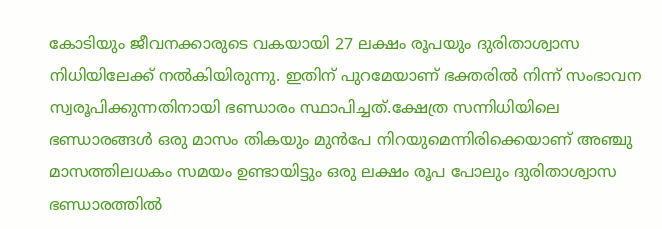കോടിയും ജീവനക്കാരുടെ വകയായി 27 ലക്ഷം രൂപയും ദുരിതാശ്വാസ നിധിയിലേക്ക് നൽകിയിരുന്നു. ഇതിന് പുറമേയാണ് ഭക്തരിൽ നിന്ന് സംഭാവന സ്വരൂപിക്കുന്നതിനായി ഭണ്ഡാരം സ്ഥാപിച്ചത്.ക്ഷേത്ര സന്നിധിയിലെ ഭണ്ഡാരങ്ങൾ ഒരു മാസം തികയും മുൻപേ നിറയുമെന്നിരിക്കെയാണ് അഞ്ചു മാസത്തിലധകം സമയം ഉണ്ടായിട്ടും ഒരു ലക്ഷം രൂപ പോലും ദുരിതാശ്വാസ ഭണ്ഡാരത്തിൽ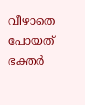വീഴാതെ പോയത് ഭക്തർ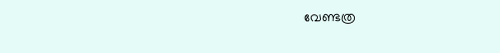വേണ്ടത്ര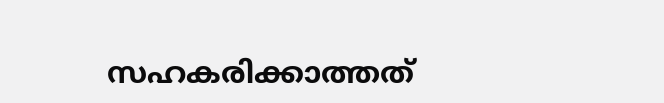സഹകരിക്കാത്തത്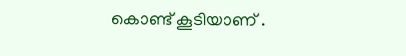കൊണ്ട് കൂടിയാണ് .